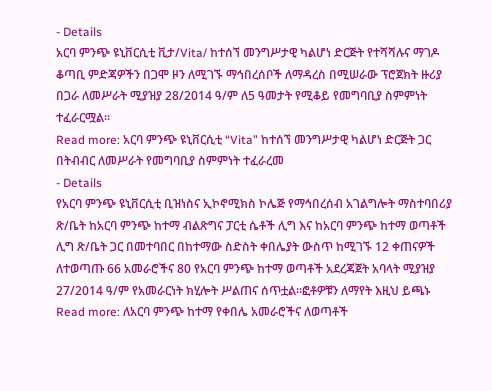- Details
አርባ ምንጭ ዩኒቨርሲቲ ቪታ/Vita/ ከተሰኘ መንግሥታዊ ካልሆነ ድርጅት የተሻሻሉና ማገዶ ቆጣቢ ምድጃዎችን በጋሞ ዞን ለሚገኙ ማኅበረሰቦች ለማዳረስ በሚሠራው ፕሮጀክት ዙሪያ በጋራ ለመሥራት ሚያዝያ 28/2014 ዓ/ም ለ5 ዓመታት የሚቆይ የመግባቢያ ስምምነት ተፈራርሟል፡፡
Read more: አርባ ምንጭ ዩኒቨርሲቲ “Vita” ከተሰኘ መንግሥታዊ ካልሆነ ድርጅት ጋር በትብብር ለመሥራት የመግባቢያ ስምምነት ተፈራረመ
- Details
የአርባ ምንጭ ዩኒቨርሲቲ ቢዝነስና ኢኮኖሚክስ ኮሌጅ የማኅበረሰብ አገልግሎት ማስተባበሪያ ጽ/ቤት ከአርባ ምንጭ ከተማ ብልጽግና ፓርቲ ሴቶች ሊግ እና ከአርባ ምንጭ ከተማ ወጣቶች ሊግ ጽ/ቤት ጋር በመተባበር በከተማው ስድስት ቀበሌያት ውስጥ ከሚገኙ 12 ቀጠናዎች ለተወጣጡ 66 አመራሮችና 80 የአርባ ምንጭ ከተማ ወጣቶች አደረጃጀት አባላት ሚያዝያ 27/2014 ዓ/ም የአመራርነት ክሂሎት ሥልጠና ሰጥቷል፡፡ፎቶዎቹን ለማየት እዚህ ይጫኑ
Read more: ለአርባ ምንጭ ከተማ የቀበሌ አመራሮችና ለወጣቶች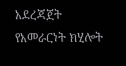አደረጃጀት የአመራርነት ክሂሎት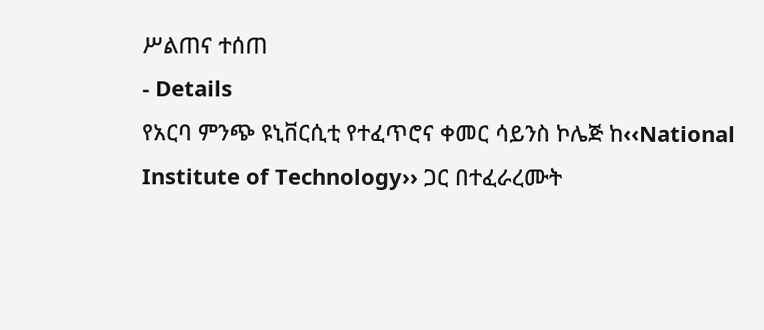ሥልጠና ተሰጠ
- Details
የአርባ ምንጭ ዩኒቨርሲቲ የተፈጥሮና ቀመር ሳይንስ ኮሌጅ ከ‹‹National Institute of Technology›› ጋር በተፈራረሙት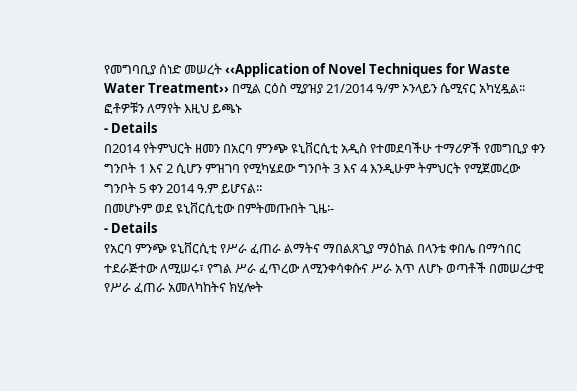የመግባቢያ ሰነድ መሠረት ‹‹Application of Novel Techniques for Waste Water Treatment›› በሚል ርዕስ ሚያዝያ 21/2014 ዓ/ም ኦንላይን ሴሚናር አካሂዷል፡፡ፎቶዎቹን ለማየት እዚህ ይጫኑ
- Details
በ2014 የትምህርት ዘመን በአርባ ምንጭ ዩኒቨርሲቲ አዲስ የተመደባችሁ ተማሪዎች የመግቢያ ቀን ግንቦት 1 እና 2 ሲሆን ምዝገባ የሚካሄደው ግንቦት 3 እና 4 እንዲሁም ትምህርት የሚጀመረው ግንቦት 5 ቀን 2014 ዓ.ም ይሆናል፡፡
በመሆኑም ወደ ዩኒቨርሲቲው በምትመጡበት ጊዜ፡-
- Details
የአርባ ምንጭ ዩኒቨርሲቲ የሥራ ፈጠራ ልማትና ማበልጸጊያ ማዕከል በላንቴ ቀበሌ በማኅበር ተደራጅተው ለሚሠሩ፣ የግል ሥራ ፈጥረው ለሚንቀሳቀሱና ሥራ አጥ ለሆኑ ወጣቶች በመሠረታዊ የሥራ ፈጠራ አመለካከትና ክሂሎት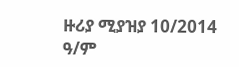ዙሪያ ሚያዝያ 10/2014 ዓ/ም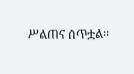ሥልጠና ሰጥቷል፡፡